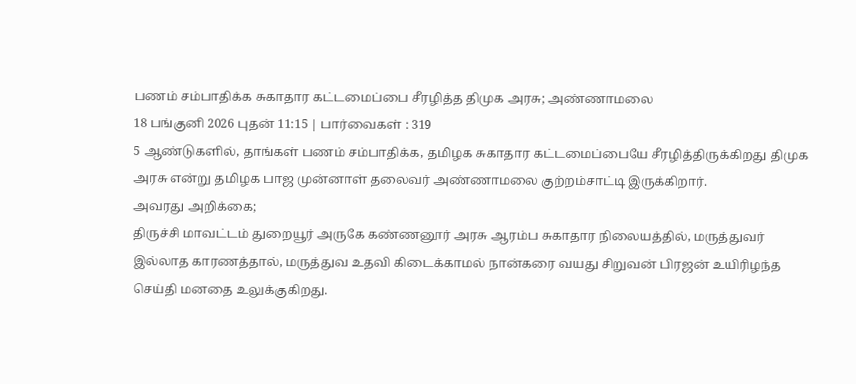பணம் சம்பாதிக்க சுகாதார கட்டமைப்பை சீரழித்த திமுக அரசு; அண்ணாமலை
18 பங்குனி 2026 புதன் 11:15 | பார்வைகள் : 319
5 ஆண்டுகளில், தாங்கள் பணம் சம்பாதிக்க, தமிழக சுகாதார கட்டமைப்பையே சீரழித்திருக்கிறது திமுக அரசு என்று தமிழக பாஜ முன்னாள் தலைவர் அண்ணாமலை குற்றம்சாட்டி இருக்கிறார்.
அவரது அறிக்கை;
திருச்சி மாவட்டம் துறையூர் அருகே கண்ணனூர் அரசு ஆரம்ப சுகாதார நிலையத்தில், மருத்துவர் இல்லாத காரணத்தால், மருத்துவ உதவி கிடைக்காமல் நான்கரை வயது சிறுவன் பிரஜன் உயிரிழந்த செய்தி மனதை உலுக்குகிறது.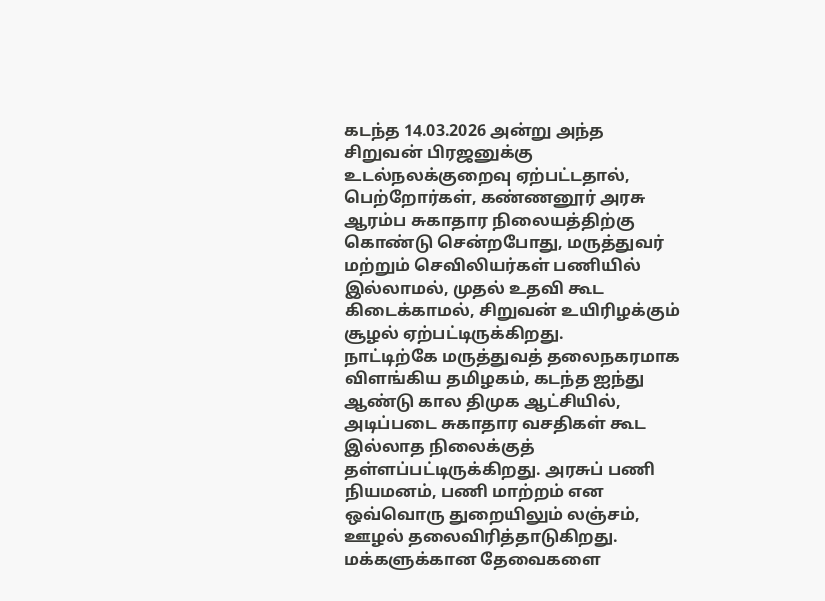கடந்த 14.03.2026 அன்று அந்த சிறுவன் பிரஜனுக்கு உடல்நலக்குறைவு ஏற்பட்டதால், பெற்றோர்கள், கண்ணனூர் அரசு ஆரம்ப சுகாதார நிலையத்திற்கு கொண்டு சென்றபோது, மருத்துவர் மற்றும் செவிலியர்கள் பணியில் இல்லாமல், முதல் உதவி கூட கிடைக்காமல், சிறுவன் உயிரிழக்கும் சூழல் ஏற்பட்டிருக்கிறது.
நாட்டிற்கே மருத்துவத் தலைநகரமாக விளங்கிய தமிழகம், கடந்த ஐந்து ஆண்டு கால திமுக ஆட்சியில், அடிப்படை சுகாதார வசதிகள் கூட இல்லாத நிலைக்குத் தள்ளப்பட்டிருக்கிறது. அரசுப் பணி நியமனம், பணி மாற்றம் என ஒவ்வொரு துறையிலும் லஞ்சம், ஊழல் தலைவிரித்தாடுகிறது.
மக்களுக்கான தேவைகளை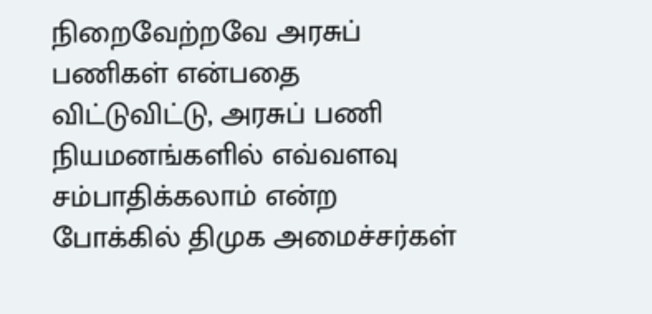நிறைவேற்றவே அரசுப் பணிகள் என்பதை விட்டுவிட்டு, அரசுப் பணி நியமனங்களில் எவ்வளவு சம்பாதிக்கலாம் என்ற போக்கில் திமுக அமைச்சர்கள்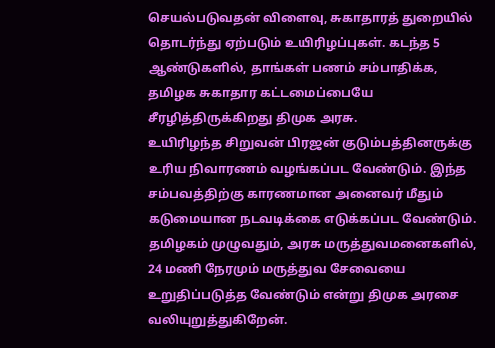செயல்படுவதன் விளைவு, சுகாதாரத் துறையில் தொடர்ந்து ஏற்படும் உயிரிழப்புகள். கடந்த 5 ஆண்டுகளில், தாங்கள் பணம் சம்பாதிக்க, தமிழக சுகாதார கட்டமைப்பையே சீரழித்திருக்கிறது திமுக அரசு.
உயிரிழந்த சிறுவன் பிரஜன் குடும்பத்தினருக்கு உரிய நிவாரணம் வழங்கப்பட வேண்டும். இந்த சம்பவத்திற்கு காரணமான அனைவர் மீதும் கடுமையான நடவடிக்கை எடுக்கப்பட வேண்டும். தமிழகம் முழுவதும், அரசு மருத்துவமனைகளில், 24 மணி நேரமும் மருத்துவ சேவையை உறுதிப்படுத்த வேண்டும் என்று திமுக அரசை வலியுறுத்துகிறேன்.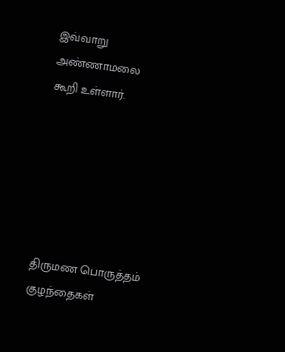இவ்வாறு அண்ணாமலை கூறி உள்ளார்.






திருமண பொருத்தம்
குழந்தைகள்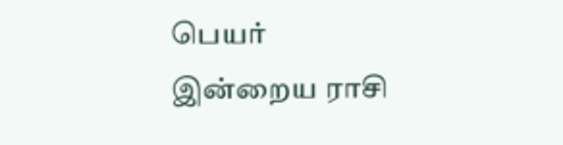பெயர்
இன்றைய ராசி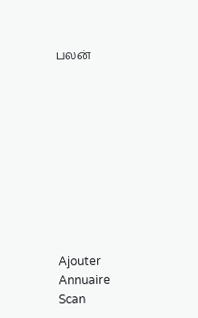பலன்










Ajouter
Annuaire
Scan